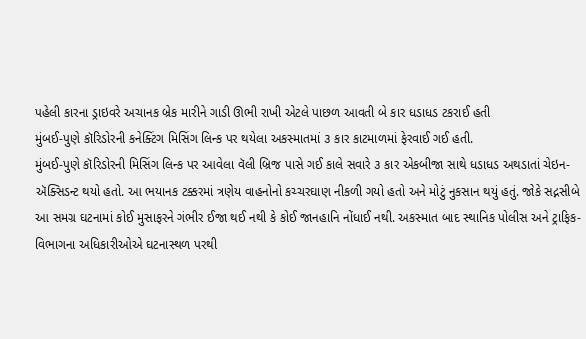પહેલી કારના ડ્રાઇવરે અચાનક બ્રેક મારીને ગાડી ઊભી રાખી એટલે પાછળ આવતી બે કાર ધડાધડ ટકરાઈ હતી
મુંબઈ-પુણે કૉરિડોરની કનેક્ટિંગ મિસિંગ લિન્ક પર થયેલા અકસ્માતમાં ૩ કાર કાટમાળમાં ફેરવાઈ ગઈ હતી.
મુંબઈ-પુણે કૉરિડોરની મિસિંગ લિન્ક પર આવેલા વૅલી બ્રિજ પાસે ગઈ કાલે સવારે ૩ કાર એકબીજા સાથે ધડાધડ અથડાતાં ચેઇન-ઍક્સિડન્ટ થયો હતો. આ ભયાનક ટક્કરમાં ત્રણેય વાહનોનો કચ્ચરઘાણ નીકળી ગયો હતો અને મોટું નુકસાન થયું હતું. જોકે સદ્નસીબે આ સમગ્ર ઘટનામાં કોઈ મુસાફરને ગંભીર ઈજા થઈ નથી કે કોઈ જાનહાનિ નોંધાઈ નથી. અકસ્માત બાદ સ્થાનિક પોલીસ અને ટ્રાફિક-વિભાગના અધિકારીઓએ ઘટનાસ્થળ પરથી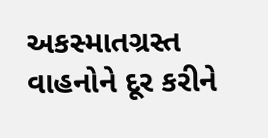અકસ્માતગ્રસ્ત વાહનોને દૂર કરીને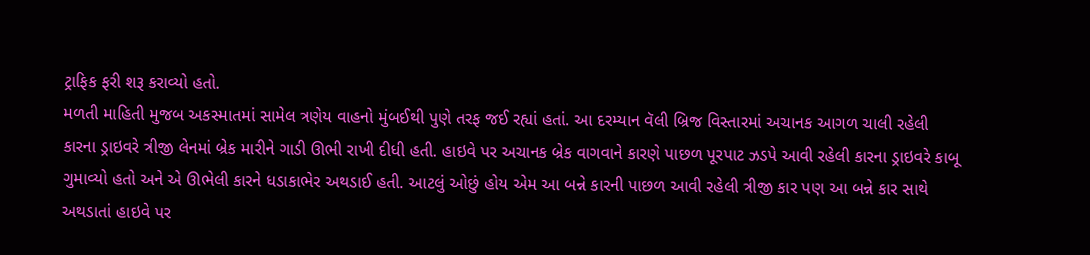ટ્રાફિક ફરી શરૂ કરાવ્યો હતો.
મળતી માહિતી મુજબ અકસ્માતમાં સામેલ ત્રણેય વાહનો મુંબઈથી પુણે તરફ જઈ રહ્યાં હતાં. આ દરમ્યાન વૅલી બ્રિજ વિસ્તારમાં અચાનક આગળ ચાલી રહેલી કારના ડ્રાઇવરે ત્રીજી લેનમાં બ્રેક મારીને ગાડી ઊભી રાખી દીધી હતી. હાઇવે પર અચાનક બ્રેક વાગવાને કારણે પાછળ પૂરપાટ ઝડપે આવી રહેલી કારના ડ્રાઇવરે કાબૂ ગુમાવ્યો હતો અને એ ઊભેલી કારને ધડાકાભેર અથડાઈ હતી. આટલું ઓછું હોય એમ આ બન્ને કારની પાછળ આવી રહેલી ત્રીજી કાર પણ આ બન્ને કાર સાથે અથડાતાં હાઇવે પર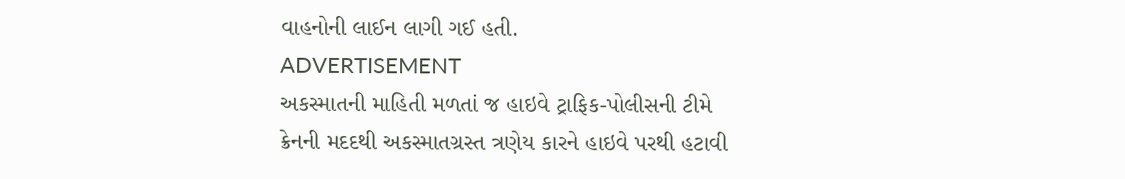વાહનોની લાઈન લાગી ગઈ હતી.
ADVERTISEMENT
અકસ્માતની માહિતી મળતાં જ હાઇવે ટ્રાફિક-પોલીસની ટીમે ક્રેનની મદદથી અકસ્માતગ્રસ્ત ત્રણેય કારને હાઇવે પરથી હટાવી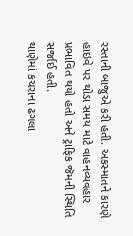રસ્તાની બાજુએ કરી હતી. અકસ્માતને કારણે હાઇવે પર થોડા સમય માટે વાહનવ્યવહાર પ્રભાવિત થયો હતો અને ટ્રાફિક જૅમની સ્થિતિ સર્જાઈ હતી.
થાણેમાં કચરાના ઢગલા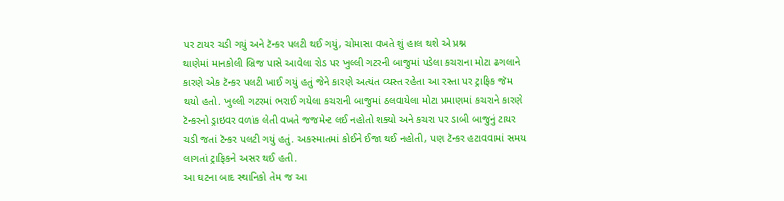પર ટાયર ચડી ગયું અને ટૅન્કર પલટી થઈ ગયું, ચોમાસા વખતે શું હાલ થશે એ પ્રશ્ન
થાણેમાં માનકોલી બ્રિજ પાસે આવેલા રોડ પર ખુલ્લી ગટરની બાજુમાં પડેલા કચરાના મોટા ઢગલાને કારણે એક ટૅન્કર પલટી ખાઈ ગયું હતું જેને કારણે અત્યંત વ્યસ્ત રહેતા આ રસ્તા પર ટ્રાફિક જૅમ થયો હતો. ખુલ્લી ગટરમાં ભરાઈ ગયેલા કચરાની બાજુમાં ઠલવાયેલા મોટા પ્રમાણમાં કચરાને કારણે ટૅન્કરનો ડ્રાઇવર વળાંક લેતી વખતે જજમેન્ટ લઈ નહોતો શક્યો અને કચરા પર ડાબી બાજુનું ટાયર ચડી જતાં ટૅન્કર પલટી ગયું હતું. અકસ્માતમાં કોઈને ઈજા થઈ નહોતી, પણ ટૅન્કર હટાવવામાં સમય લાગતાં ટ્રાફિકને અસર થઈ હતી.
આ ઘટના બાદ સ્થાનિકો તેમ જ આ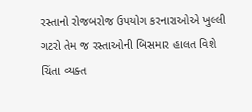રસ્તાનો રોજબરોજ ઉપયોગ કરનારાઓએ ખુલ્લી ગટરો તેમ જ રસ્તાઓની બિસમાર હાલત વિશે ચિંતા વ્યક્ત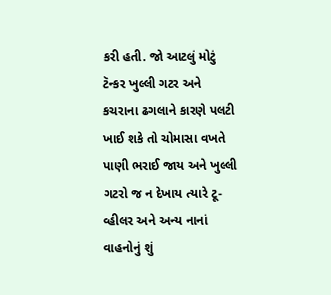કરી હતી. જો આટલું મોટું ટૅન્કર ખુલ્લી ગટર અને કચરાના ઢગલાને કારણે પલટી ખાઈ શકે તો ચોમાસા વખતે પાણી ભરાઈ જાય અને ખુલ્લી ગટરો જ ન દેખાય ત્યારે ટૂ-વ્હીલર અને અન્ય નાનાં વાહનોનું શું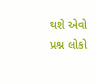થશે એવો પ્રશ્ન લોકો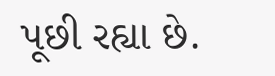પૂછી રહ્યા છે.